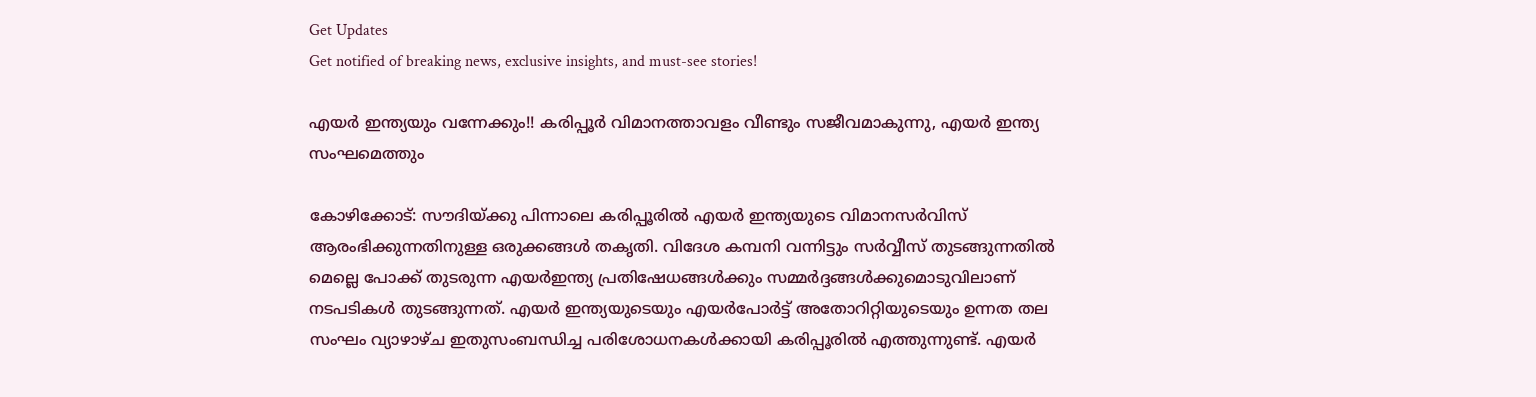Get Updates
Get notified of breaking news, exclusive insights, and must-see stories!

എയര്‍ ഇന്ത്യയും വന്നേക്കും!! കരിപ്പൂര്‍ വിമാനത്താവളം വീണ്ടും സജീവമാകുന്നു, എയര്‍ ഇന്ത്യ സംഘമെത്തും

കോഴിക്കോട്: സൗദിയ്ക്കു പിന്നാലെ കരിപ്പൂരില്‍ എയര്‍ ഇന്ത്യയുടെ വിമാനസര്‍വിസ് ആരംഭിക്കുന്നതിനുള്ള ഒരുക്കങ്ങള്‍ തകൃതി. വിദേശ കമ്പനി വന്നിട്ടും സര്‍വ്വീസ് തുടങ്ങുന്നതില്‍ മെല്ലെ പോക്ക് തുടരുന്ന എയര്‍ഇന്ത്യ പ്രതിഷേധങ്ങള്‍ക്കും സമ്മര്‍ദ്ദങ്ങള്‍ക്കുമൊടുവിലാണ് നടപടികള്‍ തുടങ്ങുന്നത്. എയര്‍ ഇന്ത്യയുടെയും എയര്‍പോര്‍ട്ട് അതോറിറ്റിയുടെയും ഉന്നത തല സംഘം വ്യാഴാഴ്ച ഇതുസംബന്ധിച്ച പരിശോധനകള്‍ക്കായി കരിപ്പൂരില്‍ എത്തുന്നുണ്ട്. എയര്‍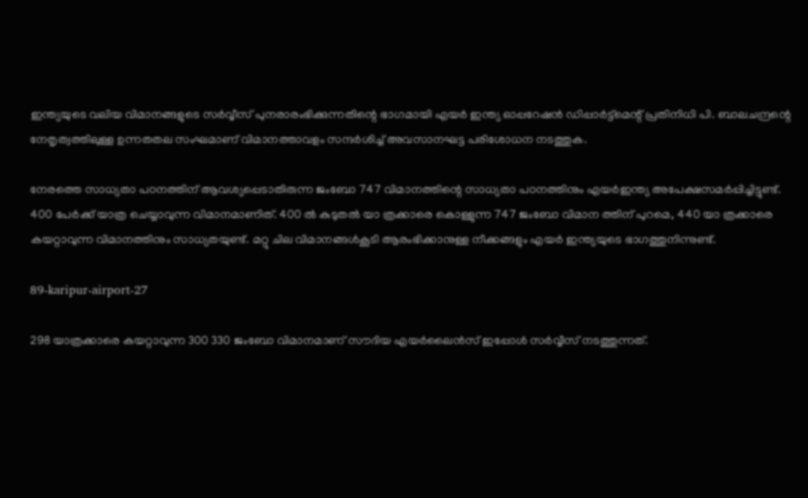ഇന്ത്യയുടെ വലിയ വിമാനങ്ങളുടെ സര്‍വ്വീസ് പുനരാരംഭിക്കുന്നതിന്റെ ഭാഗമായി എയര്‍ ഇന്ത്യ ഓപ്പറേഷന്‍ ഡിപ്പാര്‍ട്ട്‌മെന്റ് പ്രതിനിധി പി. ബാലചന്ദ്രന്റെ നേതൃത്വത്തിലുള്ള ഉന്നതതല സംഘമാണ് വിമാനത്താവളം സന്ദര്‍ശിച്ച് അവസാനഘട്ട പരിശോധന നടത്തുക.

നേരത്തെ സാധ്യതാ പഠനത്തിന് ആവശ്യപ്പെടാതിരുന്ന ജംബോ 747 വിമാനത്തിന്റെ സാധ്യതാ പഠനത്തിനും എയര്‍ഇന്ത്യ അപേക്ഷസമര്‍പ്പിച്ചിട്ടുണ്ട്. 400 പേര്‍ക്ക് യാത്ര ചെയ്യാവുന്ന വിമാനമാണിത്. 400 ല്‍ കുടുതല്‍ യാ ത്രക്കാരെ കൊള്ളുന്ന 747 ജംബോ വിമാന ത്തിന് പുറമെ, 440 യാ ത്രക്കാരെ കയറ്റാവുന്ന വിമാനത്തിനും സാധ്യതയുണ്ട്. മറ്റു ചില വിമാനങ്ങള്‍കൂടി ആരംഭിക്കാനുള്ള നീക്കങ്ങളും എയര്‍ ഇന്ത്യയുടെ ഭാഗത്തുനിന്നുണ്ട്.

89-karipur-airport-27

298 യാത്രക്കാരെ കയറ്റാവുന്ന 300 330 ജംബോ വിമാനമാണ് സൗദിയ എയര്‍ലൈന്‍സ് ഇപ്പോള്‍ സര്‍വ്വീസ് നടത്തുന്നത്.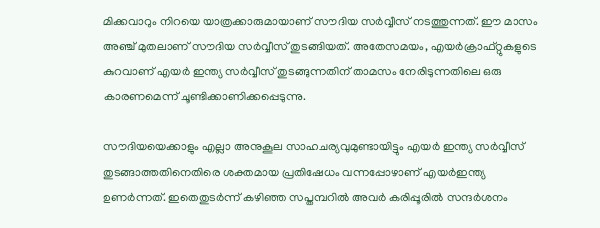മിക്കവാറും നിറയെ യാത്രക്കാരുമായാണ് സൗദിയ സര്‍വ്വീസ് നടത്തുന്നത്. ഈ മാസം അഞ്ച് മുതലാണ് സൗദിയ സര്‍വ്വീസ് തുടങ്ങിയത്. അതേസമയം, എയര്‍ക്രാഫ്റ്റുകളുടെ കുറവാണ് എയര്‍ ഇന്ത്യ സര്‍വ്വീസ് തുടങ്ങുന്നതിന് താമസം നേരിടുന്നതിലെ ഒരു കാരണമെന്ന് ചൂണ്ടിക്കാണിക്കപ്പെടുന്നു.

സൗദിയയെക്കാളും എല്ലാ അനുകൂല സാഹചര്യവുമുണ്ടായിട്ടും എയര്‍ ഇന്ത്യ സര്‍വ്വീസ് തുടങ്ങാത്തതിനെതിരെ ശക്തമായ പ്രതിഷേധം വന്നപ്പോഴാണ് എയര്‍ഇന്ത്യ ഉണര്‍ന്നത്. ഇതെതുടര്‍ന്ന് കഴിഞ്ഞ സപ്തമ്പറില്‍ അവര്‍ കരിപ്പൂരില്‍ സന്ദര്‍ശനം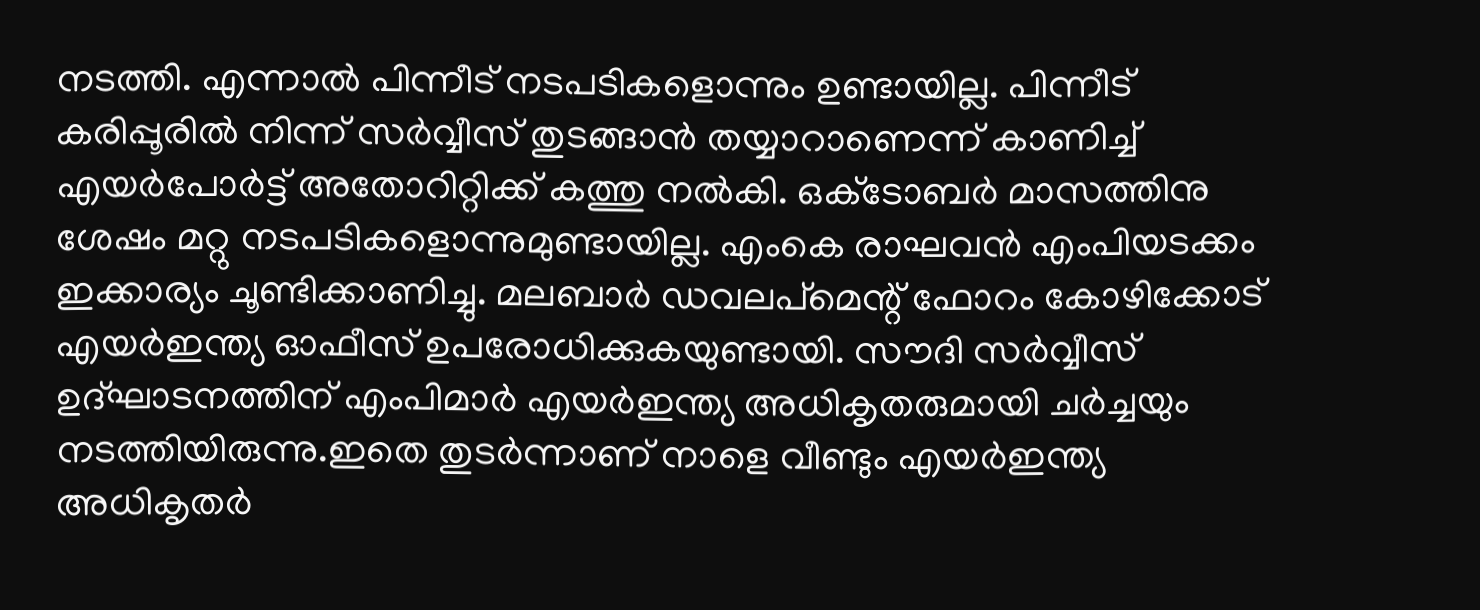നടത്തി. എന്നാല്‍ പിന്നീട് നടപടികളൊന്നും ഉണ്ടായില്ല. പിന്നീട് കരിപ്പൂരില്‍ നിന്ന് സര്‍വ്വീസ് തുടങ്ങാന്‍ തയ്യാറാണെന്ന് കാണിച്ച് എയര്‍പോര്‍ട്ട് അതോറിറ്റിക്ക് കത്തു നല്‍കി. ഒക്‌ടോബര്‍ മാസത്തിനു ശേഷം മറ്റു നടപടികളൊന്നുമുണ്ടായില്ല. എംകെ രാഘവന്‍ എംപിയടക്കം ഇക്കാര്യം ചൂണ്ടിക്കാണിച്ചു. മലബാര്‍ ഡവലപ്‌മെന്റ് ഫോറം കോഴിക്കോട് എയര്‍ഇന്ത്യ ഓഫീസ് ഉപരോധിക്കുകയുണ്ടായി. സൗദി സര്‍വ്വീസ് ഉദ്ഘാടനത്തിന് എംപിമാര്‍ എയര്‍ഇന്ത്യ അധികൃതരുമായി ചര്‍ച്ചയും നടത്തിയിരുന്നു.ഇതെ തുടര്‍ന്നാണ് നാളെ വീണ്ടും എയര്‍ഇന്ത്യ അധികൃതര്‍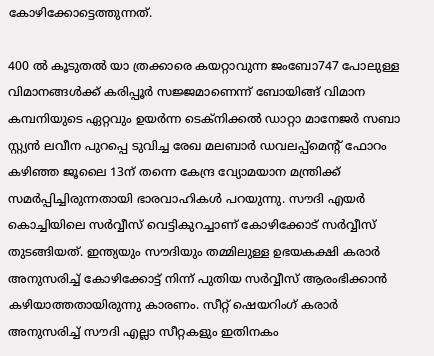കോഴിക്കോട്ടെത്തുന്നത്.

400 ല്‍ കൂടുതല്‍ യാ ത്രക്കാരെ കയറ്റാവുന്ന ജംബോ747 പോലുള്ള വിമാനങ്ങള്‍ക്ക് കരിപ്പൂര്‍ സജ്ജമാണെന്ന് ബോയിങ്ങ് വിമാന കമ്പനിയുടെ ഏറ്റവും ഉയര്‍ന്ന ടെക്‌നിക്കല്‍ ഡാറ്റാ മാനേജര്‍ സബാ സ്റ്റ്യന്‍ ലവീന പുറപ്പെ ടുവിച്ച രേഖ മലബാര്‍ ഡവലപ്പ്‌മെന്റ് ഫോറം കഴിഞ്ഞ ജൂലൈ 13ന് തന്നെ കേന്ദ്ര വ്യോമയാന മന്ത്രിക്ക് സമര്‍പ്പിച്ചിരുന്നതായി ഭാരവാഹികള്‍ പറയുന്നു. സൗദി എയര്‍ കൊച്ചിയിലെ സര്‍വ്വീസ് വെട്ടികുറച്ചാണ് കോഴിക്കോട് സര്‍വ്വീസ് തുടങ്ങിയത്. ഇന്ത്യയും സൗദിയും തമ്മിലുള്ള ഉഭയകക്ഷി കരാര്‍ അനുസരിച്ച് കോഴിക്കോട്ട് നിന്ന് പുതിയ സര്‍വ്വീസ് ആരംഭിക്കാന്‍ കഴിയാത്തതായിരുന്നു കാരണം. സീറ്റ് ഷെയറിംഗ് കരാര്‍ അനുസരിച്ച് സൗദി എല്ലാ സീറ്റകളും ഇതിനകം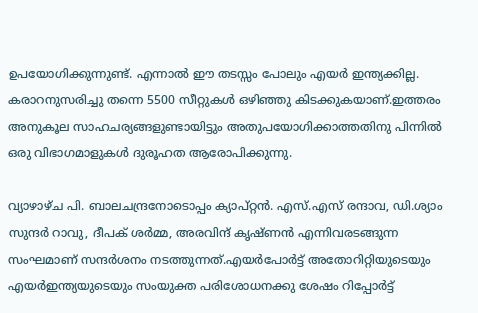ഉപയോഗിക്കുന്നുണ്ട്. എന്നാല്‍ ഈ തടസ്സം പോലും എയര്‍ ഇന്ത്യക്കില്ല. കരാറനുസരിച്ചു തന്നെ 5500 സീറ്റുകള്‍ ഒഴിഞ്ഞു കിടക്കുകയാണ്.ഇത്തരം അനുകൂല സാഹചര്യങ്ങളുണ്ടായിട്ടും അതുപയോഗിക്കാത്തതിനു പിന്നില്‍ ഒരു വിഭാഗമാളുകള്‍ ദുരൂഹത ആരോപിക്കുന്നു.

വ്യാഴാഴ്ച പി. ബാലചന്ദ്രനോടൊപ്പം ക്യാപ്റ്റന്‍. എസ്.എസ് രന്ദാവ, ഡി.ശ്യാം സുന്ദര്‍ റാവു, ദീപക് ശര്‍മ്മ, അരവിന്ദ് കൃഷ്ണന്‍ എന്നിവരടങ്ങുന്ന സംഘമാണ് സന്ദര്‍ശനം നടത്തുന്നത്.എയര്‍പോര്‍ട്ട് അതോറിറ്റിയുടെയും എയര്‍ഇന്ത്യയുടെയും സംയുക്ത പരിശോധനക്കു ശേഷം റിപ്പോര്‍ട്ട്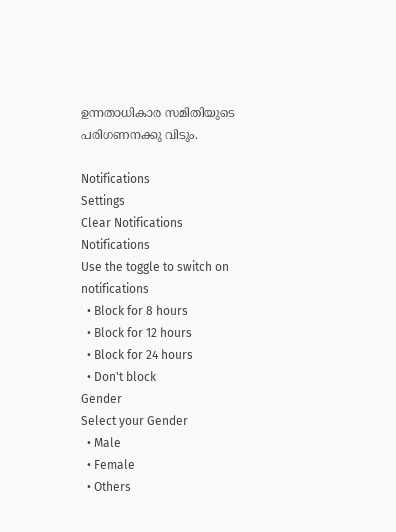ഉന്നതാധികാര സമിതിയുടെ പരിഗണനക്കു വിടും.

Notifications
Settings
Clear Notifications
Notifications
Use the toggle to switch on notifications
  • Block for 8 hours
  • Block for 12 hours
  • Block for 24 hours
  • Don't block
Gender
Select your Gender
  • Male
  • Female
  • Others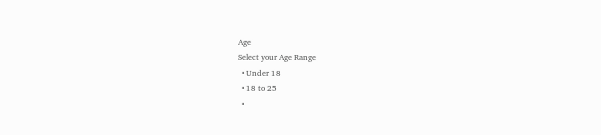Age
Select your Age Range
  • Under 18
  • 18 to 25
  •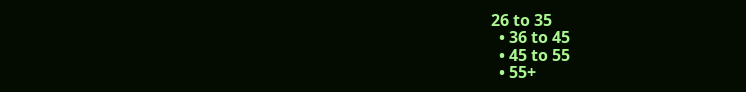26 to 35
  • 36 to 45
  • 45 to 55
  • 55+